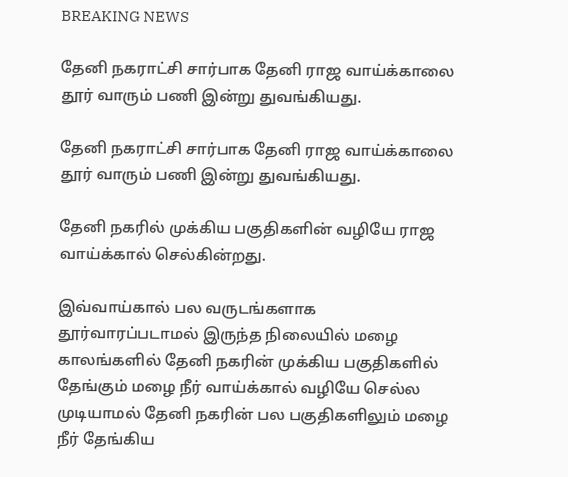BREAKING NEWS

தேனி நகராட்சி சார்பாக தேனி ராஜ வாய்க்காலை தூர் வாரும் பணி இன்று துவங்கியது.

தேனி நகராட்சி சார்பாக தேனி ராஜ வாய்க்காலை தூர் வாரும் பணி இன்று துவங்கியது.

தேனி நகரில் முக்கிய பகுதிகளின் வழியே ராஜ வாய்க்கால் செல்கின்றது.

இவ்வாய்கால் பல வருடங்களாக தூர்வாரப்படாமல் இருந்த நிலையில் மழை காலங்களில் தேனி நகரின் முக்கிய பகுதிகளில் தேங்கும் மழை நீர் வாய்க்கால் வழியே செல்ல முடியாமல் தேனி நகரின் பல பகுதிகளிலும் மழை நீர் தேங்கிய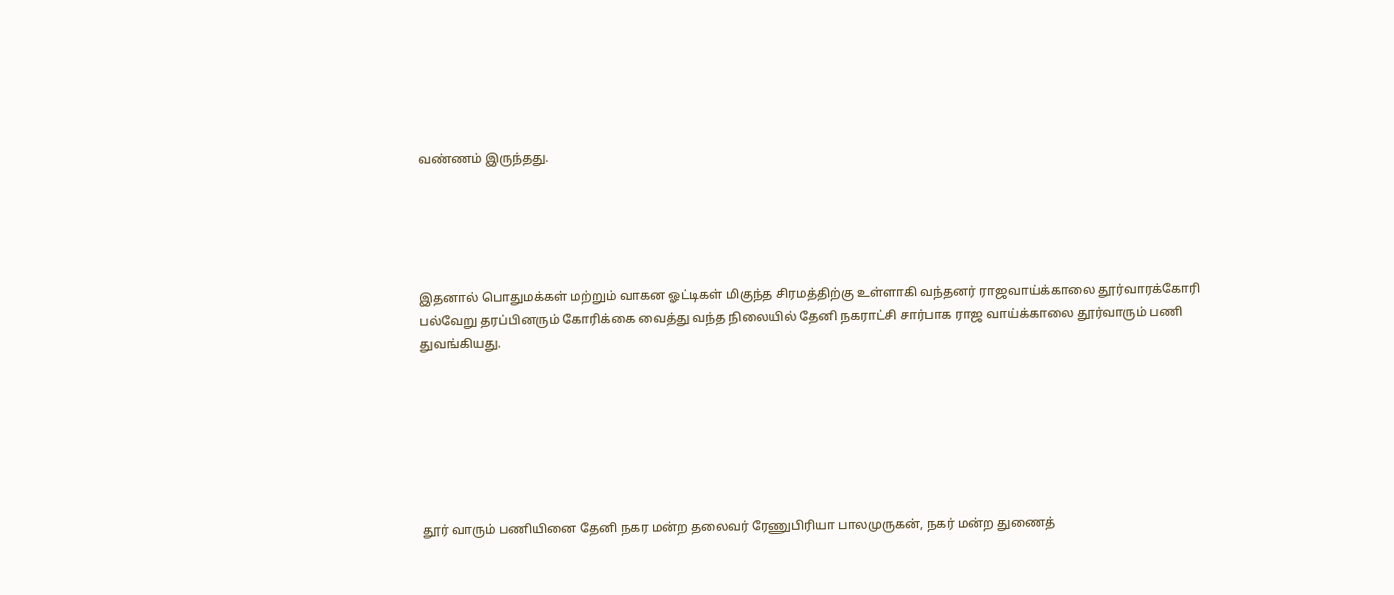வண்ணம் இருந்தது.





இதனால் பொதுமக்கள் மற்றும் வாகன ஓட்டிகள் மிகுந்த சிரமத்திற்கு உள்ளாகி வந்தனர் ராஜவாய்க்காலை தூர்வாரக்கோரி பல்வேறு தரப்பினரும் கோரிக்கை வைத்து வந்த நிலையில் தேனி நகராட்சி சார்பாக ராஜ வாய்க்காலை தூர்வாரும் பணி துவங்கியது.







தூர் வாரும் பணியினை தேனி நகர மன்ற தலைவர் ரேணுபிரியா பாலமுருகன், நகர் மன்ற துணைத்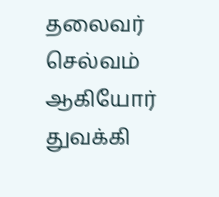தலைவர் செல்வம் ஆகியோர் துவக்கி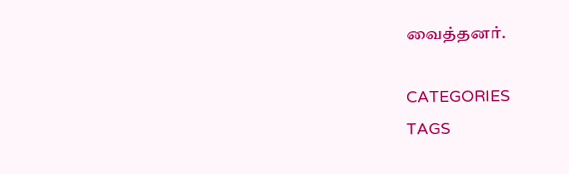வைத்தனர்.

CATEGORIES
TAGS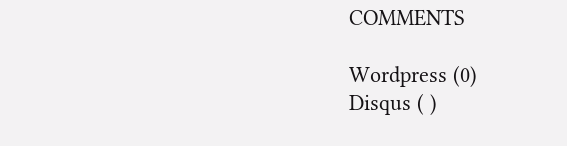COMMENTS

Wordpress (0)
Disqus ( )